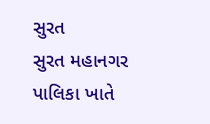સુરત
સુરત મહાનગર પાલિકા ખાતે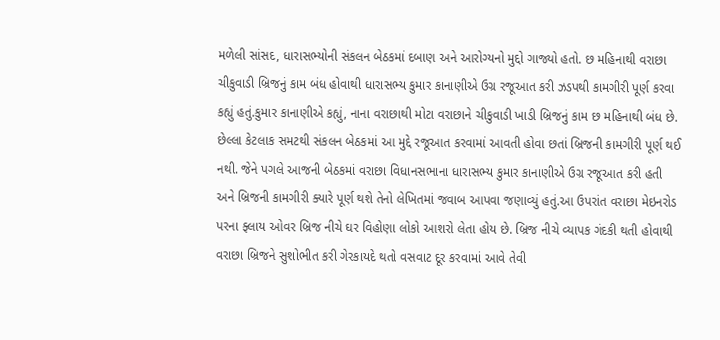મળેલી સાંસદ, ધારાસભ્યોની સંકલન બેઠકમાં દબાણ અને આરોગ્યનો મુદ્દો ગાજ્યો હતો. છ મહિનાથી વરાછા ચીકુવાડી બ્રિજનું કામ બંધ હોવાથી ધારાસભ્ય કુમાર કાનાણીએ ઉગ્ર રજૂઆત કરી ઝડપથી કામગીરી પૂર્ણ કરવા કહ્યું હતું.કુમાર કાનાણીએ કહ્યું, નાના વરાછાથી મોટા વરાછાને ચીકુવાડી ખાડી બ્રિજનું કામ છ મહિનાથી બંધ છે. છેલ્લા કેટલાક સમટથી સંકલન બેઠકમાં આ મુદ્દે રજૂઆત કરવામાં આવતી હોવા છતાં બ્રિજની કામગીરી પૂર્ણ થઈ નથી. જેને પગલે આજની બેઠકમાં વરાછા વિધાનસભાના ધારાસભ્ય કુમાર કાનાણીએ ઉગ્ર રજૂઆત કરી હતી અને બ્રિજની કામગીરી ક્યારે પૂર્ણ થશે તેનો લેખિતમાં જવાબ આપવા જણાવ્યું હતું.આ ઉપરાંત વરાછા મેઇનરોડ પરના ફ્લાય ઓવર બ્રિજ નીચે ઘર વિહોણા લોકો આશરો લેતા હોય છે. બ્રિજ નીચે વ્યાપક ગંદકી થતી હોવાથી વરાછા બ્રિજને સુશોભીત કરી ગેરકાયદે થતો વસવાટ દૂર કરવામાં આવે તેવી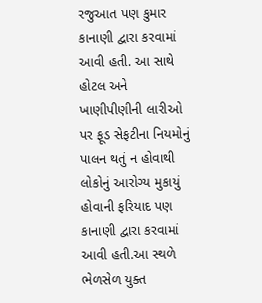રજુઆત પણ કુમાર કાનાણી દ્વારા કરવામાં આવી હતી. આ સાથે હોટલ અને ખાણીપીણીની લારીઓ પર ફૂડ સેફટીના નિયમોનું પાલન થતું ન હોવાથી લોકોનું આરોગ્ય મુકાયું હોવાની ફરિયાદ પણ કાનાણી દ્વારા કરવામાં આવી હતી.આ સ્થળે ભેળસેળ યુક્ત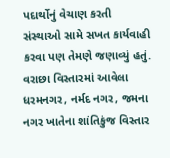પદાર્થોનું વેચાણ કરતી સંસ્થાઓ સામે સખત કાર્યવાહી કરવા પણ તેમણે જણાવ્યું હતું. વરાછા વિસ્તારમાં આવેલા ધરમનગર, નર્મદ નગર, જમના નગર ખાતેના શાંતિકુંજ વિસ્તાર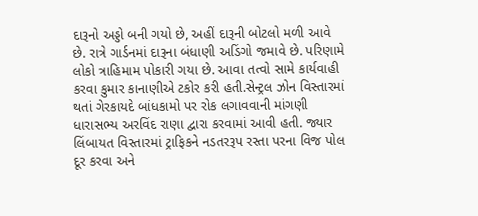દારૂનો અડ્ડો બની ગયો છે, અહીં દારૂની બોટલો મળી આવે છે. રાત્રે ગાર્ડનમાં દારૂના બંધાણી અડિંગો જમાવે છે. પરિણામે લોકો ત્રાહિમામ પોકારી ગયા છે. આવા તત્વો સામે કાર્યવાહી કરવા કુમાર કાનાણીએ ટકોર કરી હતી.સેન્ટ્રલ ઝોન વિસ્તારમાં થતાં ગેરકાયદે બાંધકામો પર રોક લગાવવાની માંગણી ધારાસભ્ય અરવિંદ રાણા દ્વારા કરવામાં આવી હતી. જ્યાર લિંબાયત વિસ્તારમાં ટ્રાફિકને નડતરરૂપ રસ્તા પરના વિજ પોલ દૂર કરવા અને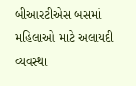બીઆરટીએસ બસમાં મહિલાઓ માટે અલાયદી વ્યવસ્થા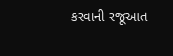કરવાની રજૂઆત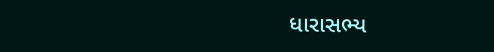ધારાસભ્ય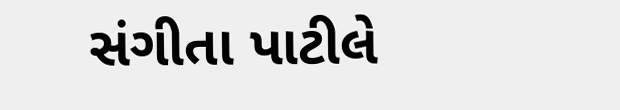સંગીતા પાટીલે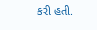કરી હતી.